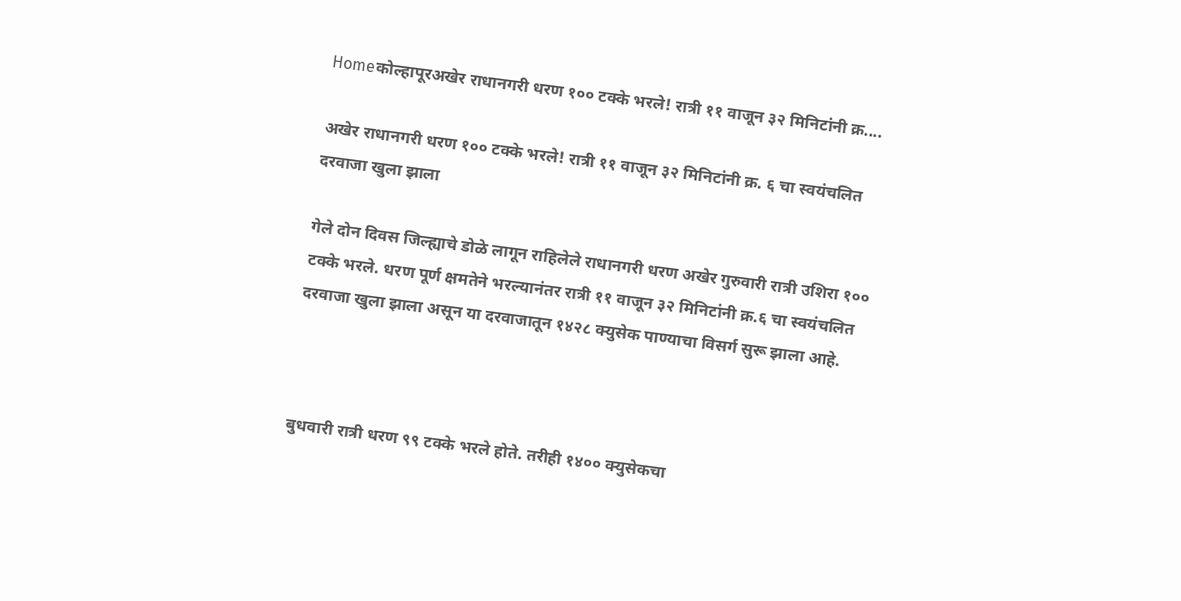Homeकोल्हापूरअखेर राधानगरी धरण १०० टक्‍के भरले! रात्री ११ वाजून ३२ मिनिटांनी क्र....

अखेर राधानगरी धरण १०० टक्‍के भरले! रात्री ११ वाजून ३२ मिनिटांनी क्र. ६ चा स्वयंचलित दरवाजा खुला झाला

गेले दोन दिवस जिल्ह्याचे डोळे लागून राहिलेले राधानगरी धरण अखेर गुरुवारी रात्री उशिरा १०० टक्‍के भरले. धरण पूर्ण क्षमतेने भरल्यानंतर रात्री ११ वाजून ३२ मिनिटांनी क्र.६ चा स्वयंचलित दरवाजा खुला झाला असून या दरवाजातून १४२८ क्युसेक पाण्याचा विसर्ग सुरू झाला आहे.



बुधवारी रात्री धरण ९९ टक्‍के भरले होते. तरीही १४०० क्युसेकचा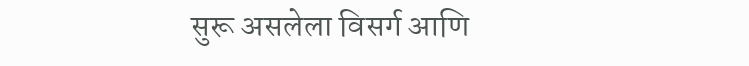सुरू असलेला विसर्ग आणि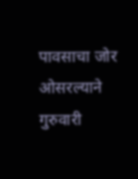पावसाचा जोर ओसरल्याने गुरुवारी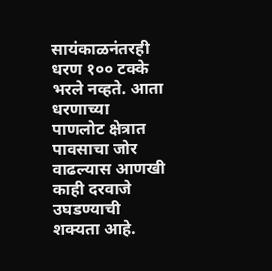सायंकाळनंतरही धरण १०० टक्‍के भरले नव्हते. आता धरणाच्या पाणलोट क्षेत्रात पावसाचा जोर वाढल्यास आणखी काही दरवाजे उघडण्याची शक्यता आहे.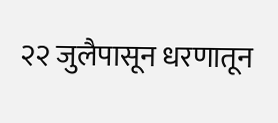२२ जुलैपासून धरणातून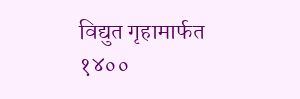विद्युत गृहामार्फत १४००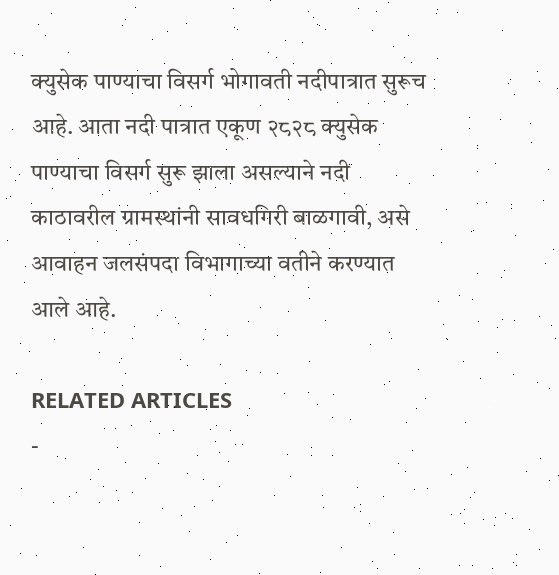क्युसेक पाण्याचा विसर्ग भोगावती नदीपात्रात सुरूच आहे. आता नदी पात्रात एकूण २८२८ क्युसेक पाण्याचा विसर्ग सुरू झाला असल्याने नदी काठावरील ग्रामस्थांनी सावधगिरी बाळगावी, असे आवाहन जलसंपदा विभागाच्या वतीने करण्यात आले आहे.

RELATED ARTICLES
-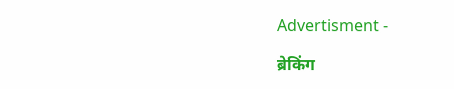Advertisment -

ब्रेकिंग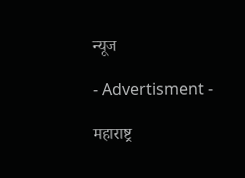न्यूज

- Advertisment -

महाराष्ट्र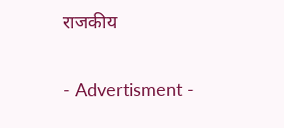राजकीय

- Advertisment -